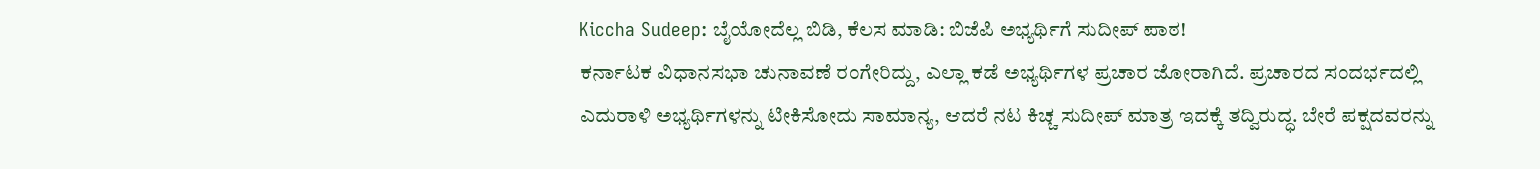Kiccha Sudeep: ಬೈಯೋದೆಲ್ಲ ಬಿಡಿ, ಕೆಲಸ ಮಾಡಿ: ಬಿಜೆಪಿ ಅಭ್ಯರ್ಥಿಗೆ ಸುದೀಪ್ ಪಾಠ!
ಕರ್ನಾಟಕ ವಿಧಾನಸಭಾ ಚುನಾವಣೆ ರಂಗೇರಿದ್ದು, ಎಲ್ಲಾ ಕಡೆ ಅಭ್ಯರ್ಥಿಗಳ ಪ್ರಚಾರ ಜೋರಾಗಿದೆ. ಪ್ರಚಾರದ ಸಂದರ್ಭದಲ್ಲಿ ಎದುರಾಳಿ ಅಭ್ಯರ್ಥಿಗಳನ್ನು ಟೀಕಿಸೋದು ಸಾಮಾನ್ಯ, ಆದರೆ ನಟ ಕಿಚ್ಚ ಸುದೀಪ್ ಮಾತ್ರ ಇದಕ್ಕೆ ತದ್ವಿರುದ್ಧ. ಬೇರೆ ಪಕ್ಷದವರನ್ನು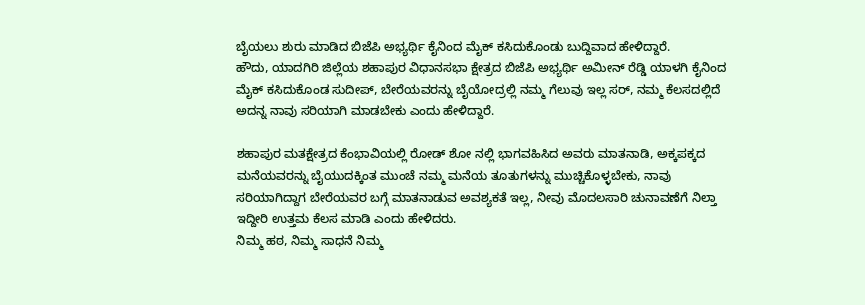ಬೈಯಲು ಶುರು ಮಾಡಿದ ಬಿಜೆಪಿ ಅಭ್ಯರ್ಥಿ ಕೈನಿಂದ ಮೈಕ್ ಕಸಿದುಕೊಂಡು ಬುದ್ದಿವಾದ ಹೇಳಿದ್ದಾರೆ.
ಹೌದು, ಯಾದಗಿರಿ ಜಿಲ್ಲೆಯ ಶಹಾಪುರ ವಿಧಾನಸಭಾ ಕ್ಷೇತ್ರದ ಬಿಜೆಪಿ ಅಭ್ಯರ್ಥಿ ಅಮೀನ್ ರೆಡ್ಡಿ ಯಾಳಗಿ ಕೈನಿಂದ ಮೈಕ್ ಕಸಿದುಕೊಂಡ ಸುದೀಪ್, ಬೇರೆಯವರನ್ನು ಬೈಯೋದ್ರಲ್ಲಿ ನಮ್ಮ ಗೆಲುವು ಇಲ್ಲ ಸರ್, ನಮ್ಮ ಕೆಲಸದಲ್ಲಿದೆ ಅದನ್ನ ನಾವು ಸರಿಯಾಗಿ ಮಾಡಬೇಕು ಎಂದು ಹೇಳಿದ್ದಾರೆ.

ಶಹಾಪುರ ಮತಕ್ಷೇತ್ರದ ಕೆಂಭಾವಿಯಲ್ಲಿ ರೋಡ್ ಶೋ ನಲ್ಲಿ ಭಾಗವಹಿಸಿದ ಅವರು ಮಾತನಾಡಿ, ಅಕ್ಕಪಕ್ಕದ ಮನೆಯವರನ್ನು ಬೈಯುದಕ್ಕಿಂತ ಮುಂಚೆ ನಮ್ಮ ಮನೆಯ ತೂತುಗಳನ್ನು ಮುಚ್ಚಿಕೊಳ್ಳಬೇಕು, ನಾವು ಸರಿಯಾಗಿದ್ದಾಗ ಬೇರೆಯವರ ಬಗ್ಗೆ ಮಾತನಾಡುವ ಅವಶ್ಯಕತೆ ಇಲ್ಲ, ನೀವು ಮೊದಲಸಾರಿ ಚುನಾವಣೆಗೆ ನಿಲ್ತಾ ಇದ್ದೀರಿ ಉತ್ತಮ ಕೆಲಸ ಮಾಡಿ ಎಂದು ಹೇಳಿದರು.
ನಿಮ್ಮ ಹಠ, ನಿಮ್ಮ ಸಾಧನೆ ನಿಮ್ಮ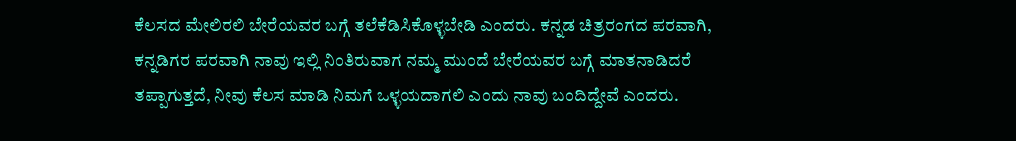ಕೆಲಸದ ಮೇಲಿರಲಿ ಬೇರೆಯವರ ಬಗ್ಗೆ ತಲೆಕೆಡಿಸಿಕೊಳ್ಳಬೇಡಿ ಎಂದರು. ಕನ್ನಡ ಚಿತ್ರರಂಗದ ಪರವಾಗಿ, ಕನ್ನಡಿಗರ ಪರವಾಗಿ ನಾವು ಇಲ್ಲಿ ನಿಂತಿರುವಾಗ ನಮ್ಮ ಮುಂದೆ ಬೇರೆಯವರ ಬಗ್ಗೆ ಮಾತನಾಡಿದರೆ ತಪ್ಪಾಗುತ್ತದೆ, ನೀವು ಕೆಲಸ ಮಾಡಿ ನಿಮಗೆ ಒಳ್ಳಯದಾಗಲಿ ಎಂದು ನಾವು ಬಂದಿದ್ದೇವೆ ಎಂದರು.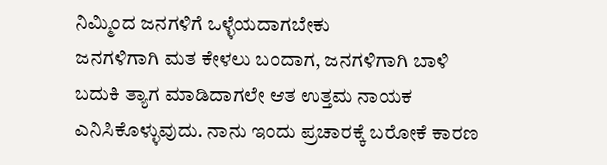ನಿಮ್ಮಿಂದ ಜನಗಳಿಗೆ ಒಳ್ಳೆಯದಾಗಬೇಕು
ಜನಗಳಿಗಾಗಿ ಮತ ಕೇಳಲು ಬಂದಾಗ, ಜನಗಳಿಗಾಗಿ ಬಾಳಿ ಬದುಕಿ ತ್ಯಾಗ ಮಾಡಿದಾಗಲೇ ಆತ ಉತ್ತಮ ನಾಯಕ ಎನಿಸಿಕೊಳ್ಳುವುದು. ನಾನು ಇಂದು ಪ್ರಚಾರಕ್ಕೆ ಬರೋಕೆ ಕಾರಣ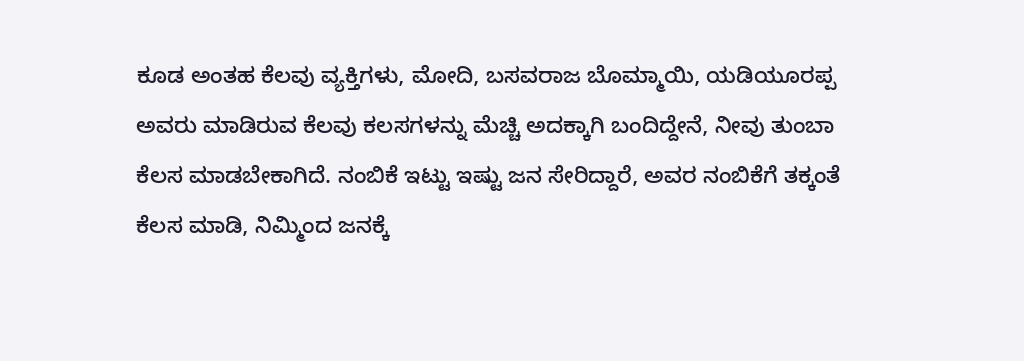ಕೂಡ ಅಂತಹ ಕೆಲವು ವ್ಯಕ್ತಿಗಳು, ಮೋದಿ, ಬಸವರಾಜ ಬೊಮ್ಮಾಯಿ, ಯಡಿಯೂರಪ್ಪ ಅವರು ಮಾಡಿರುವ ಕೆಲವು ಕಲಸಗಳನ್ನು ಮೆಚ್ಚಿ ಅದಕ್ಕಾಗಿ ಬಂದಿದ್ದೇನೆ, ನೀವು ತುಂಬಾ ಕೆಲಸ ಮಾಡಬೇಕಾಗಿದೆ. ನಂಬಿಕೆ ಇಟ್ಟು ಇಷ್ಟು ಜನ ಸೇರಿದ್ದಾರೆ, ಅವರ ನಂಬಿಕೆಗೆ ತಕ್ಕಂತೆ ಕೆಲಸ ಮಾಡಿ, ನಿಮ್ಮಿಂದ ಜನಕ್ಕೆ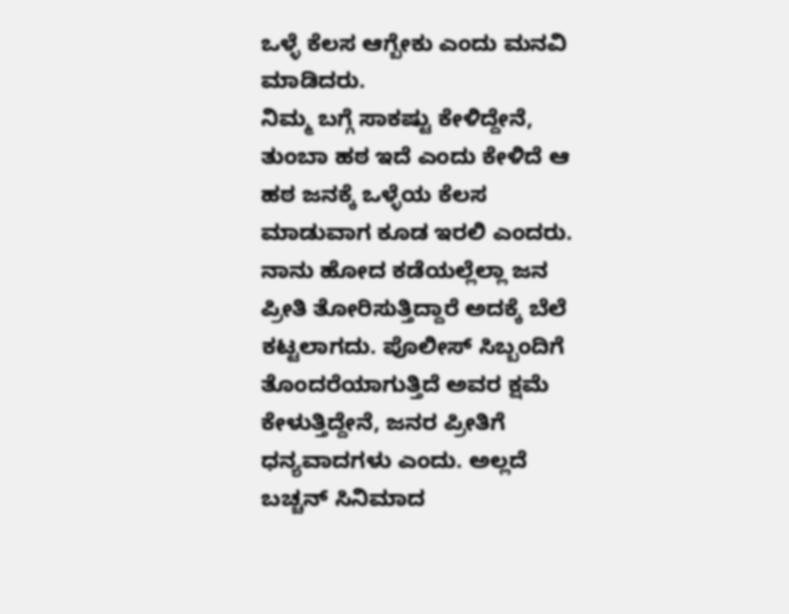ಒಳ್ಳೆ ಕೆಲಸ ಆಗ್ಬೇಕು ಎಂದು ಮನವಿ ಮಾಡಿದರು.
ನಿಮ್ಮ ಬಗ್ಗೆ ಸಾಕಷ್ಟು ಕೇಳಿದ್ದೇನೆ, ತುಂಬಾ ಹಠ ಇದೆ ಎಂದು ಕೇಳಿದೆ ಆ ಹಠ ಜನಕ್ಕೆ ಒಳ್ಳೆಯ ಕೆಲಸ ಮಾಡುವಾಗ ಕೂಡ ಇರಲಿ ಎಂದರು. ನಾನು ಹೋದ ಕಡೆಯಲ್ಲೆಲ್ಲಾ ಜನ ಪ್ರೀತಿ ತೋರಿಸುತ್ತಿದ್ದಾರೆ ಅದಕ್ಕೆ ಬೆಲೆ ಕಟ್ಟಲಾಗದು. ಪೊಲೀಸ್ ಸಿಬ್ಬಂದಿಗೆ ತೊಂದರೆಯಾಗುತ್ತಿದೆ ಅವರ ಕ್ಷಮೆ ಕೇಳುತ್ತಿದ್ದೇನೆ, ಜನರ ಪ್ರೀತಿಗೆ ಧನ್ಯವಾದಗಳು ಎಂದು. ಅಲ್ಲದೆ ಬಚ್ಚನ್ ಸಿನಿಮಾದ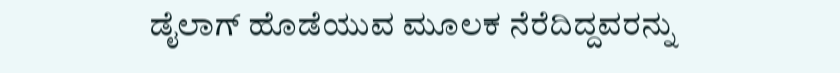ಡೈಲಾಗ್ ಹೊಡೆಯುವ ಮೂಲಕ ನೆರೆದಿದ್ದವರನ್ನು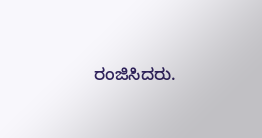ರಂಜಿಸಿದರು.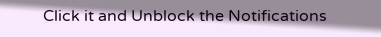Click it and Unblock the Notifications